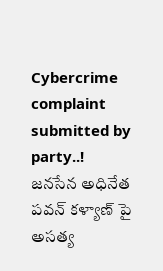Cybercrime complaint submitted by party..!
జనసేన అధినేత పవన్ కళ్యాణ్ పై అసత్య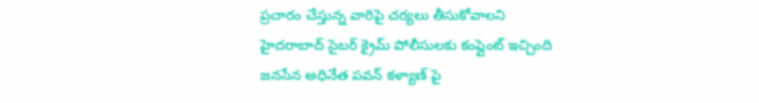ప్రచారం చేస్తున్న వారిపై చర్యలు తీసుకోవాలని హైదరాబాద్ సైబర్ క్రైమ్ పోలీసులకు కంప్లైంట్ ఇచ్చింది
జనసేన అధినేత పవన్ కళ్యాణ్ పై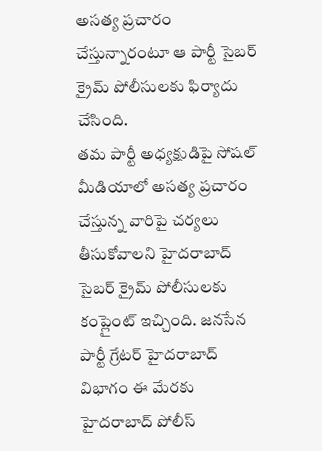అసత్య ప్రచారం చేస్తున్నారంటూ ఆ పార్టీ సైబర్ క్రైమ్ పోలీసులకు ఫిర్యాదు చేసింది.
తమ పార్టీ అధ్యక్షుడిపై సోషల్ మీడియాలో అసత్య ప్రచారం చేస్తున్న వారిపై చర్యలు తీసుకోవాలని హైదరాబాద్ సైబర్ క్రైమ్ పోలీసులకు కంప్లైంట్ ఇచ్చింది. జనసేన పార్టీ గ్రేటర్ హైదరాబాద్ విభాగం ఈ మేరకు హైదరాబాద్ పోలీస్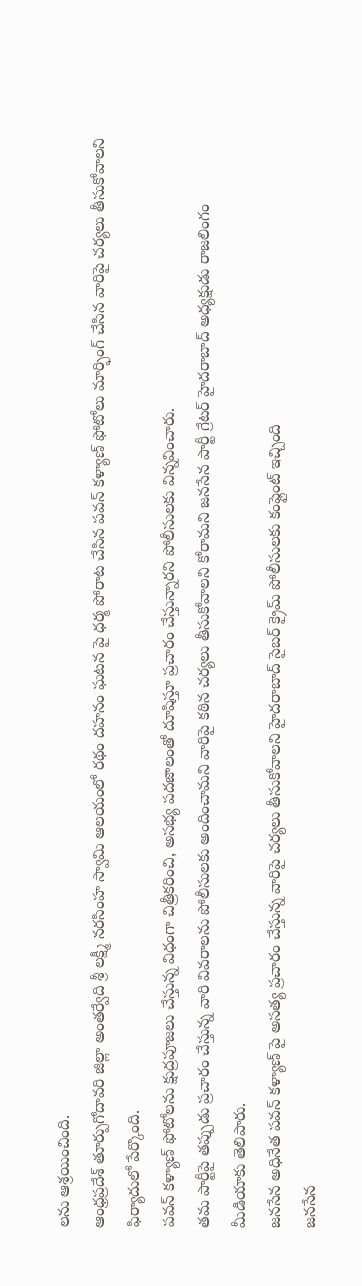లను ఆశ్రయించింది.
ఆంధ్రప్రదేశ్ తూర్పుగోదావరి జిల్లా అంతర్వేది శ్రీ లక్ష్మీ నరసింహ స్వామి ఆలయంలో రథం దహనం ఘటన పై ధర్మ పోరాట చేసిన పవన్ కళ్యాణ్ ఫోటోలు మార్ఫింగ్ చేసిన వారిపై చర్యలు తీసుకోవాలని ఫిర్యాదులో పేర్కొంది.
పవన్ కళ్యాణ్ ఫోటోలను క్షుద్రపూజలు చేస్తున్న విధంగా చిత్రీకరించి, అసభ్య పదజాలంతో దూషిస్తూ ప్రచారం చేస్తున్నారని పోలీసులకు విన్నవించారు.
తమ పార్టీపై తప్పుడు ప్రచారం చేస్తున్న వారి వివరాలను పోలీసులకు అందించామని వారిపై కఠిన చర్యలు తీసుకోవాలని కోరామని జనసేన పార్టీ గ్రేటర్ హైదరాబాద్ అధ్యక్షుడు రాజలింగం మీడియాకు తెలిపారు.
జనసేన అధినేత పవన్ కళ్యాణ్ పై అసత్య ప్రచారం చేస్తున్న వారిపై చర్యలు తీసుకోవాలని హైదరాబాద్ సైబర్ క్రైమ్ పోలీసులకు కంప్లైంట్ ఇచ్చింది
జనసేన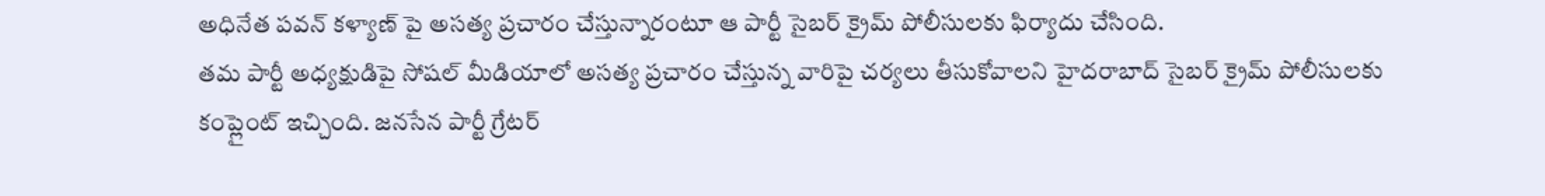అధినేత పవన్ కళ్యాణ్ పై అసత్య ప్రచారం చేస్తున్నారంటూ ఆ పార్టీ సైబర్ క్రైమ్ పోలీసులకు ఫిర్యాదు చేసింది.
తమ పార్టీ అధ్యక్షుడిపై సోషల్ మీడియాలో అసత్య ప్రచారం చేస్తున్న వారిపై చర్యలు తీసుకోవాలని హైదరాబాద్ సైబర్ క్రైమ్ పోలీసులకు కంప్లైంట్ ఇచ్చింది. జనసేన పార్టీ గ్రేటర్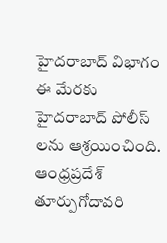హైదరాబాద్ విభాగం ఈ మేరకు హైదరాబాద్ పోలీస్ లను ఆశ్రయించింది.
ఆంధ్రప్రదేశ్ తూర్పుగోదావరి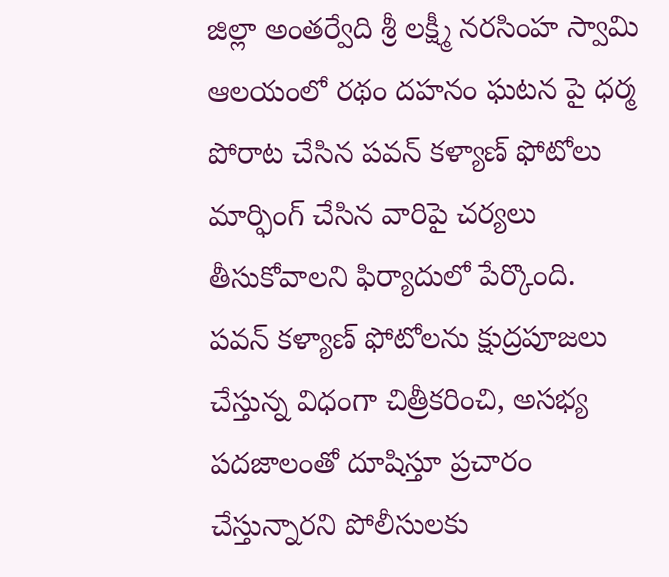జిల్లా అంతర్వేది శ్రీ లక్ష్మీ నరసింహ స్వామి ఆలయంలో రథం దహనం ఘటన పై ధర్మ పోరాట చేసిన పవన్ కళ్యాణ్ ఫోటోలు మార్ఫింగ్ చేసిన వారిపై చర్యలు తీసుకోవాలని ఫిర్యాదులో పేర్కొంది.
పవన్ కళ్యాణ్ ఫోటోలను క్షుద్రపూజలు చేస్తున్న విధంగా చిత్రీకరించి, అసభ్య పదజాలంతో దూషిస్తూ ప్రచారం చేస్తున్నారని పోలీసులకు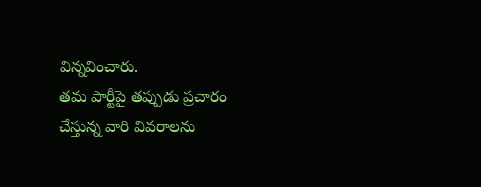విన్నవించారు.
తమ పార్టీపై తప్పుడు ప్రచారం చేస్తున్న వారి వివరాలను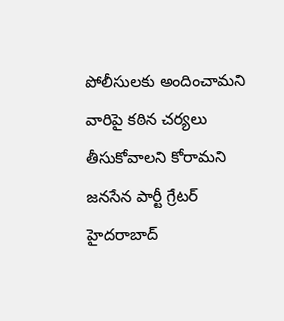పోలీసులకు అందించామని వారిపై కఠిన చర్యలు తీసుకోవాలని కోరామని జనసేన పార్టీ గ్రేటర్ హైదరాబాద్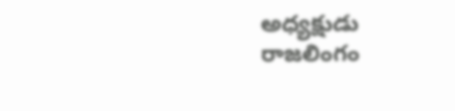అధ్యక్షుడు రాజలింగం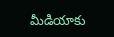మీడియాకు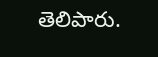తెలిపారు.